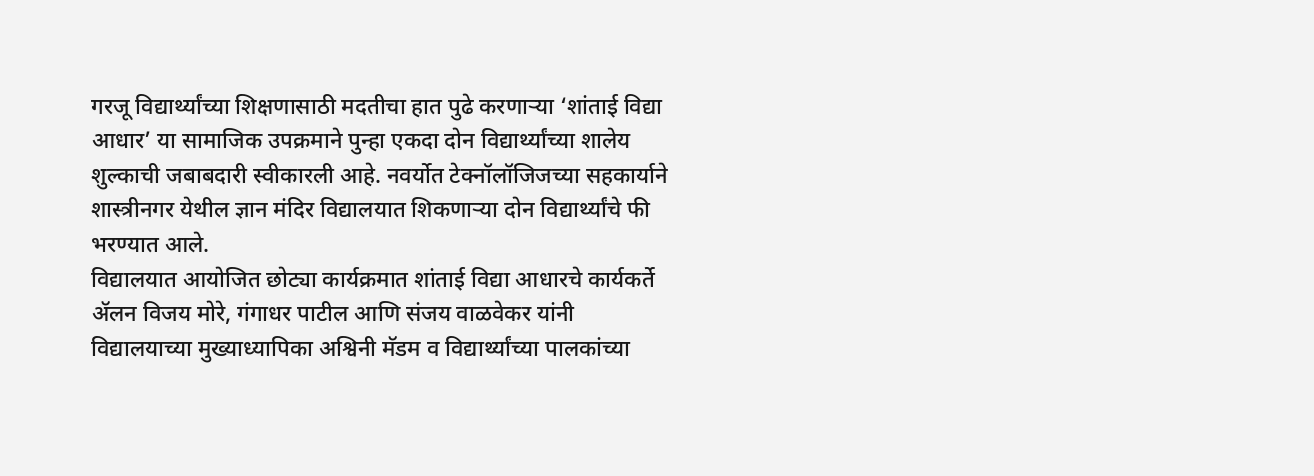गरजू विद्यार्थ्यांच्या शिक्षणासाठी मदतीचा हात पुढे करणाऱ्या ‘शांताई विद्या आधार’ या सामाजिक उपक्रमाने पुन्हा एकदा दोन विद्यार्थ्यांच्या शालेय शुल्काची जबाबदारी स्वीकारली आहे. नवर्योत टेक्नॉलॉजिजच्या सहकार्याने शास्त्रीनगर येथील ज्ञान मंदिर विद्यालयात शिकणाऱ्या दोन विद्यार्थ्यांचे फी भरण्यात आले.
विद्यालयात आयोजित छोट्या कार्यक्रमात शांताई विद्या आधारचे कार्यकर्ते ॲलन विजय मोरे, गंगाधर पाटील आणि संजय वाळवेकर यांनी विद्यालयाच्या मुख्याध्यापिका अश्विनी मॅडम व विद्यार्थ्यांच्या पालकांच्या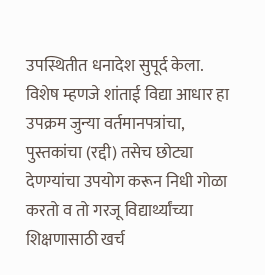उपस्थितीत धनादेश सुपूर्द केला.
विशेष म्हणजे शांताई विद्या आधार हा उपक्रम जुन्या वर्तमानपत्रांचा, पुस्तकांचा (रद्दी) तसेच छोट्या देणग्यांचा उपयोग करून निधी गोळा करतो व तो गरजू विद्यार्थ्यांच्या शिक्षणासाठी खर्च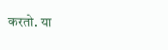करतो. या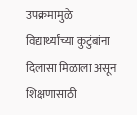उपक्रमामुळे विद्यार्थ्यांच्या कुटुंबांना दिलासा मिळाला असून शिक्षणासाठी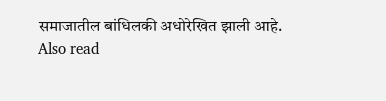समाजातील बांधिलकी अधोरेखित झाली आहे.
Also read